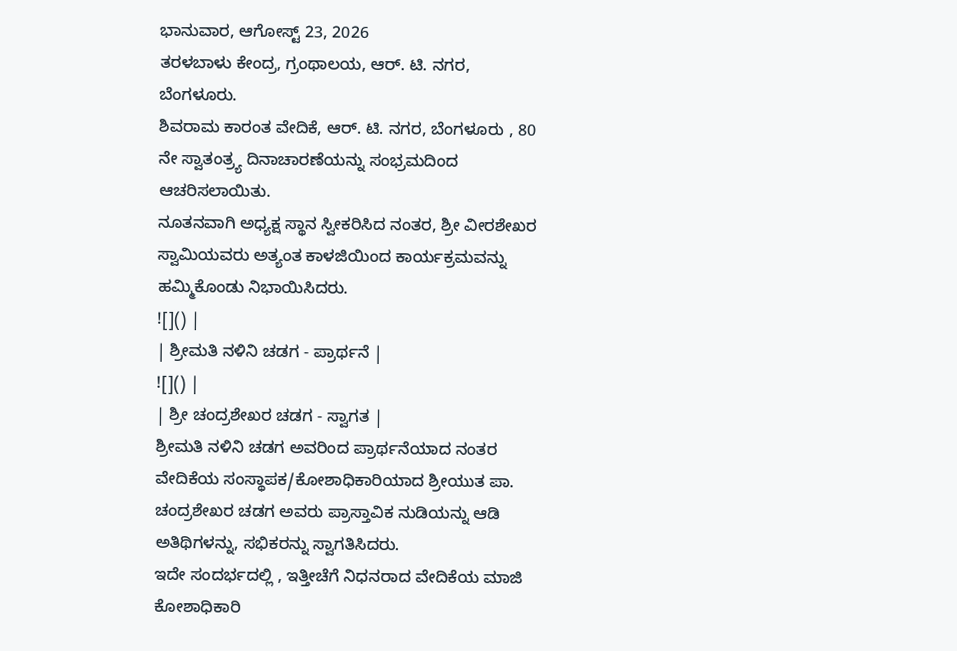ಭಾನುವಾರ, ಆಗೋಸ್ಟ್ 23, 2026
ತರಳಬಾಳು ಕೇಂದ್ರ, ಗ್ರಂಥಾಲಯ, ಆರ್. ಟಿ. ನಗರ, ಬೆಂಗಳೂರು.
ಶಿವರಾಮ ಕಾರಂತ ವೇದಿಕೆ, ಆರ್. ಟಿ. ನಗರ, ಬೆಂಗಳೂರು , 80 ನೇ ಸ್ವಾತಂತ್ರ್ಯ ದಿನಾಚಾರಣೆಯನ್ನು ಸಂಭ್ರಮದಿಂದ ಆಚರಿಸಲಾಯಿತು.
ನೂತನವಾಗಿ ಅಧ್ಯಕ್ಷ ಸ್ಥಾನ ಸ್ವೀಕರಿಸಿದ ನಂತರ, ಶ್ರೀ ವೀರಶೇಖರ ಸ್ವಾಮಿಯವರು ಅತ್ಯಂತ ಕಾಳಜಿಯಿಂದ ಕಾರ್ಯಕ್ರಮವನ್ನು ಹಮ್ಮಿಕೊಂಡು ನಿಭಾಯಿಸಿದರು.
![]() |
| ಶ್ರೀಮತಿ ನಳಿನಿ ಚಡಗ - ಪ್ರಾರ್ಥನೆ |
![]() |
| ಶ್ರೀ ಚಂದ್ರಶೇಖರ ಚಡಗ - ಸ್ವಾಗತ |
ಶ್ರೀಮತಿ ನಳಿನಿ ಚಡಗ ಅವರಿಂದ ಪ್ರಾರ್ಥನೆಯಾದ ನಂತರ ವೇದಿಕೆಯ ಸಂಸ್ಥಾಪಕ/ಕೋಶಾಧಿಕಾರಿಯಾದ ಶ್ರೀಯುತ ಪಾ. ಚಂದ್ರಶೇಖರ ಚಡಗ ಅವರು ಪ್ರಾಸ್ತಾವಿಕ ನುಡಿಯನ್ನು ಆಡಿ ಅತಿಥಿಗಳನ್ನು, ಸಭಿಕರನ್ನು ಸ್ವಾಗತಿಸಿದರು.
ಇದೇ ಸಂದರ್ಭದಲ್ಲಿ , ಇತ್ತೀಚೆಗೆ ನಿಧನರಾದ ವೇದಿಕೆಯ ಮಾಜಿ ಕೋಶಾಧಿಕಾರಿ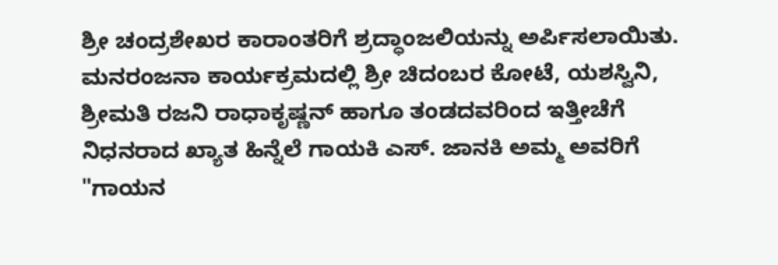ಶ್ರೀ ಚಂದ್ರಶೇಖರ ಕಾರಾಂತರಿಗೆ ಶ್ರದ್ಧಾಂಜಲಿಯನ್ನು ಅರ್ಪಿಸಲಾಯಿತು.
ಮನರಂಜನಾ ಕಾರ್ಯಕ್ರಮದಲ್ಲಿ ಶ್ರೀ ಚಿದಂಬರ ಕೋಟೆ, ಯಶಸ್ವಿನಿ, ಶ್ರೀಮತಿ ರಜನಿ ರಾಧಾಕೃಷ್ಣನ್ ಹಾಗೂ ತಂಡದವರಿಂದ ಇತ್ತೀಚೆಗೆ ನಿಧನರಾದ ಖ್ಯಾತ ಹಿನ್ನೆಲೆ ಗಾಯಕಿ ಎಸ್. ಜಾನಕಿ ಅಮ್ಮ ಅವರಿಗೆ "ಗಾಯನ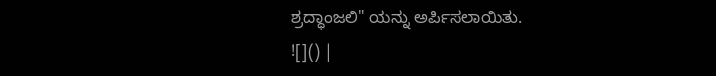ಶ್ರದ್ಧಾಂಜಲಿ" ಯನ್ನು ಅರ್ಪಿಸಲಾಯಿತು.
![]() |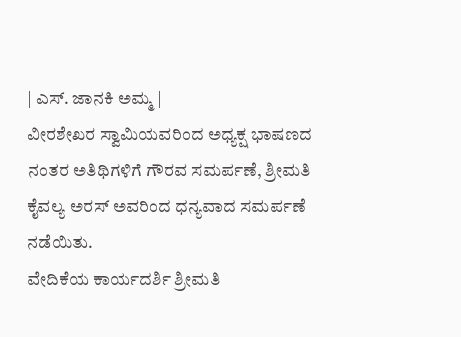| ಎಸ್. ಜಾನಕಿ ಅಮ್ಮ |
ವೀರಶೇಖರ ಸ್ವಾಮಿಯವರಿಂದ ಅಧ್ಯಕ್ಷ ಭಾಷಣದ ನಂತರ ಅತಿಥಿಗಳಿಗೆ ಗೌರವ ಸಮರ್ಪಣೆ, ಶ್ರೀಮತಿ ಕೈವಲ್ಯ ಅರಸ್ ಅವರಿಂದ ಧನ್ಯವಾದ ಸಮರ್ಪಣೆ ನಡೆಯಿತು.
ವೇದಿಕೆಯ ಕಾರ್ಯದರ್ಶಿ ಶ್ರೀಮತಿ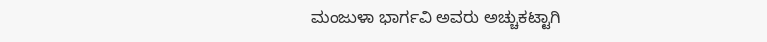ಮಂಜುಳಾ ಭಾರ್ಗವಿ ಅವರು ಅಚ್ಚುಕಟ್ಟಾಗಿ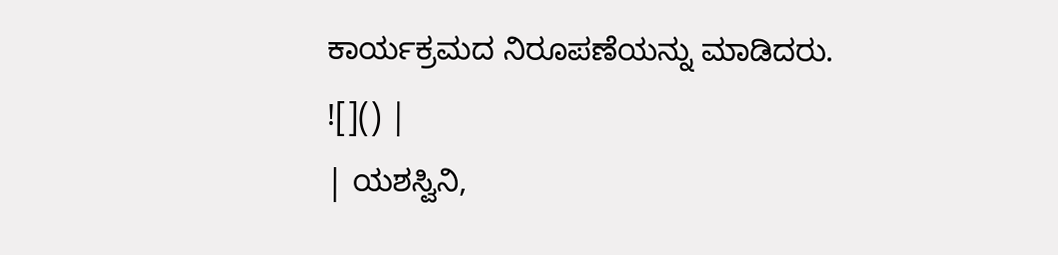ಕಾರ್ಯಕ್ರಮದ ನಿರೂಪಣೆಯನ್ನು ಮಾಡಿದರು.
![]() |
| ಯಶಸ್ವಿನಿ,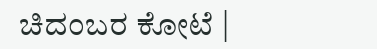ಚಿದಂಬರ ಕೋಟೆ |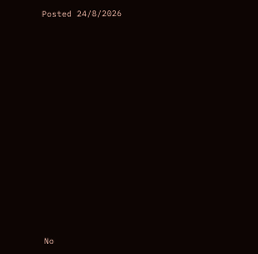Posted 24/8/2026
















No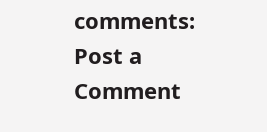comments:
Post a Comment